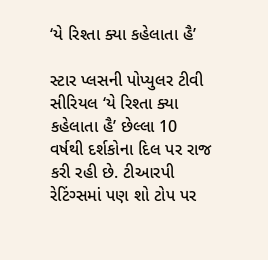‘યે રિશ્તા ક્યા કહેલાતા હૈ’

સ્ટાર પ્લસની પોપ્યુલર ટીવી સીરિયલ ‘યે રિશ્તા ક્યા કહેલાતા હૈ’ છેલ્લા 10 વર્ષથી દર્શકોના દિલ પર રાજ કરી રહી છે. ટીઆરપી રેટિંગ્સમાં પણ શો ટોપ પર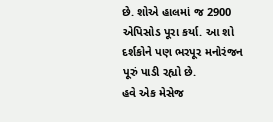છે. શોએ હાલમાં જ 2900 એપિસોડ પૂરા કર્યા. આ શો દર્શકોને પણ ભરપૂર મનોરંજન પૂરું પાડી રહ્યો છે.
હવે એક મેસેજ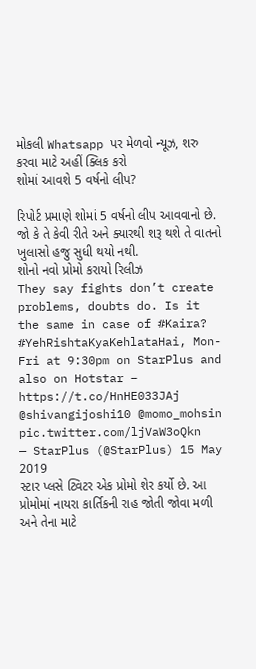મોકલી Whatsapp પર મેળવો ન્યૂઝ, શરુ કરવા માટે અહીં ક્લિક કરો
શોમાં આવશે 5 વર્ષનો લીપ?

રિપોર્ટ પ્રમાણે શોમાં 5 વર્ષનો લીપ આવવાનો છે. જો કે તે કેવી રીતે અને ક્યારથી શરૂ થશે તે વાતનો ખુલાસો હજુ સુધી થયો નથી.
શોનો નવો પ્રોમો કરાયો રિલીઝ
They say fights don’t create problems, doubts do. Is it the same in case of #Kaira? #YehRishtaKyaKehlataHai, Mon-Fri at 9:30pm on StarPlus and also on Hotstar – https://t.co/HnHE033JAj @shivangijoshi10 @momo_mohsin pic.twitter.com/ljVaW3oQkn
— StarPlus (@StarPlus) 15 May 2019
સ્ટાર પ્લસે ટ્વિટર એક પ્રોમો શેર કર્યો છે. આ પ્રોમોમાં નાયરા કાર્તિકની રાહ જોતી જોવા મળી અને તેના માટે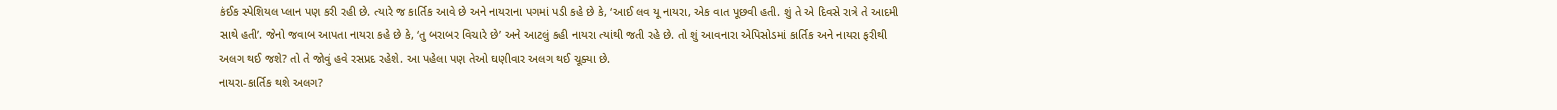કંઈક સ્પેશિયલ પ્લાન પણ કરી રહી છે. ત્યારે જ કાર્તિક આવે છે અને નાયરાના પગમાં પડી કહે છે કે, ‘આઈ લવ યૂ નાયરા, એક વાત પૂછવી હતી. શું તે એ દિવસે રાત્રે તે આદમી સાથે હતી’. જેનો જવાબ આપતા નાયરા કહે છે કે, ‘તુ બરાબર વિચારે છે’ અને આટલું કહી નાયરા ત્યાંથી જતી રહે છે. તો શું આવનારા એપિસોડમાં કાર્તિક અને નાયરા ફરીથી અલગ થઈ જશે? તો તે જોવું હવે રસપ્રદ રહેશે. આ પહેલા પણ તેઓ ઘણીવાર અલગ થઈ ચૂક્યા છે.
નાયરા-કાર્તિક થશે અલગ?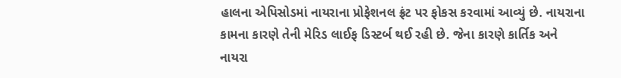હાલના એપિસોડમાં નાયરાના પ્રોફેશનલ ફ્રંટ પર ફોકસ કરવામાં આવ્યું છે. નાયરાના કામના કારણે તેની મેરિડ લાઈફ ડિસ્ટર્બ થઈ રહી છે. જેના કારણે કાર્તિક અને નાયરા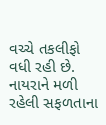વચ્ચે તકલીફો વધી રહી છે. નાયરાને મળી રહેલી સફળતાના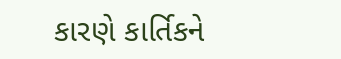કારણે કાર્તિકને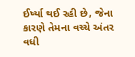ઈર્ષ્યા થઈ રહી છે, જેના કારણે તેમના વચ્ચે અંતર વધી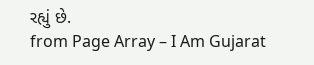રહ્યું છે.
from Page Array – I Am Gujarat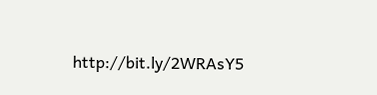http://bit.ly/2WRAsY5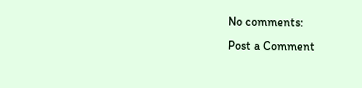No comments:
Post a Comment